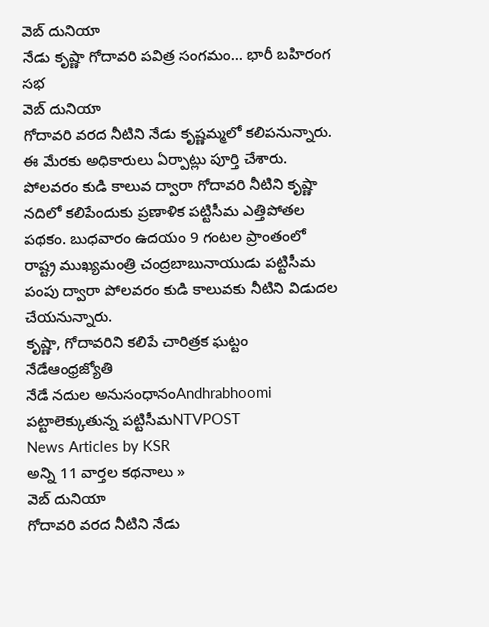వెబ్ దునియా
నేడు కృష్ణా గోదావరి పవిత్ర సంగమం... భారీ బహిరంగ సభ
వెబ్ దునియా
గోదావరి వరద నీటిని నేడు కృష్ణమ్మలో కలిపనున్నారు. ఈ మేరకు అధికారులు ఏర్పాట్లు పూర్తి చేశారు. పోలవరం కుడి కాలువ ద్వారా గోదావరి నీటిని కృష్ణా నదిలో కలిపేందుకు ప్రణాళిక పట్టిసీమ ఎత్తిపోతల పథకం. బుధవారం ఉదయం 9 గంటల ప్రాంతంలో రాష్ట్ర ముఖ్యమంత్రి చంద్రబాబునాయుడు పట్టిసీమ పంపు ద్వారా పోలవరం కుడి కాలువకు నీటిని విడుదల చేయనున్నారు.
కృష్ణా, గోదావరిని కలిపే చారిత్రక ఘట్టం నేడేఆంధ్రజ్యోతి
నేడే నదుల అనుసంధానంAndhrabhoomi
పట్టాలెక్కుతున్న పట్టిసీమNTVPOST
News Articles by KSR
అన్ని 11 వార్తల కథనాలు »
వెబ్ దునియా
గోదావరి వరద నీటిని నేడు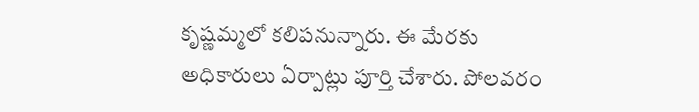కృష్ణమ్మలో కలిపనున్నారు. ఈ మేరకు అధికారులు ఏర్పాట్లు పూర్తి చేశారు. పోలవరం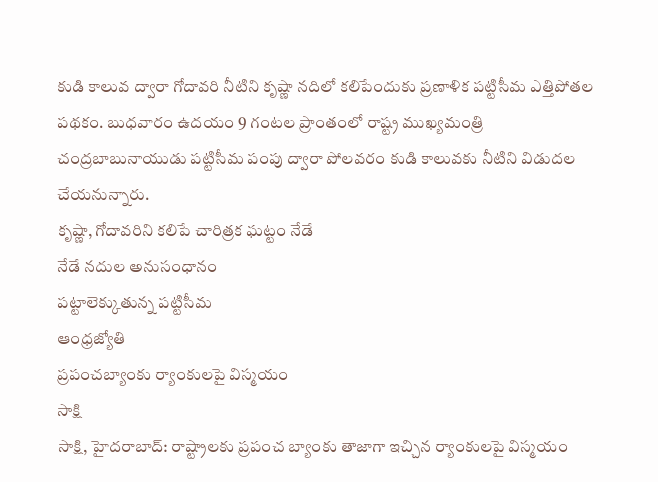కుడి కాలువ ద్వారా గోదావరి నీటిని కృష్ణా నదిలో కలిపేందుకు ప్రణాళిక పట్టిసీమ ఎత్తిపోతల పథకం. బుధవారం ఉదయం 9 గంటల ప్రాంతంలో రాష్ట్ర ముఖ్యమంత్రి చంద్రబాబునాయుడు పట్టిసీమ పంపు ద్వారా పోలవరం కుడి కాలువకు నీటిని విడుదల చేయనున్నారు.
కృష్ణా, గోదావరిని కలిపే చారిత్రక ఘట్టం నేడే
నేడే నదుల అనుసంధానం
పట్టాలెక్కుతున్న పట్టిసీమ
ఆంధ్రజ్యోతి
ప్రపంచబ్యాంకు ర్యాంకులపై విస్మయం
సాక్షి
సాక్షి, హైదరాబాద్: రాష్ట్రాలకు ప్రపంచ బ్యాంకు తాజాగా ఇచ్చిన ర్యాంకులపై విస్మయం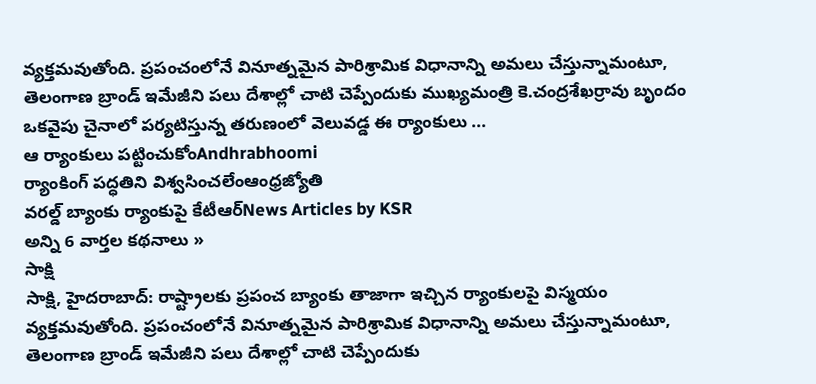వ్యక్తమవుతోంది. ప్రపంచంలోనే వినూత్నమైన పారిశ్రామిక విధానాన్ని అమలు చేస్తున్నామంటూ, తెలంగాణ బ్రాండ్ ఇమేజీని పలు దేశాల్లో చాటి చెప్పేందుకు ముఖ్యమంత్రి కె.చంద్రశేఖర్రావు బృందం ఒకవైపు చైనాలో పర్యటిస్తున్న తరుణంలో వెలువడ్డ ఈ ర్యాంకులు ...
ఆ ర్యాంకులు పట్టించుకోంAndhrabhoomi
ర్యాంకింగ్ పద్ధతిని విశ్వసించలేంఆంధ్రజ్యోతి
వరల్డ్ బ్యాంకు ర్యాంకుపై కేటీఆర్News Articles by KSR
అన్ని 6 వార్తల కథనాలు »
సాక్షి
సాక్షి, హైదరాబాద్: రాష్ట్రాలకు ప్రపంచ బ్యాంకు తాజాగా ఇచ్చిన ర్యాంకులపై విస్మయం వ్యక్తమవుతోంది. ప్రపంచంలోనే వినూత్నమైన పారిశ్రామిక విధానాన్ని అమలు చేస్తున్నామంటూ, తెలంగాణ బ్రాండ్ ఇమేజీని పలు దేశాల్లో చాటి చెప్పేందుకు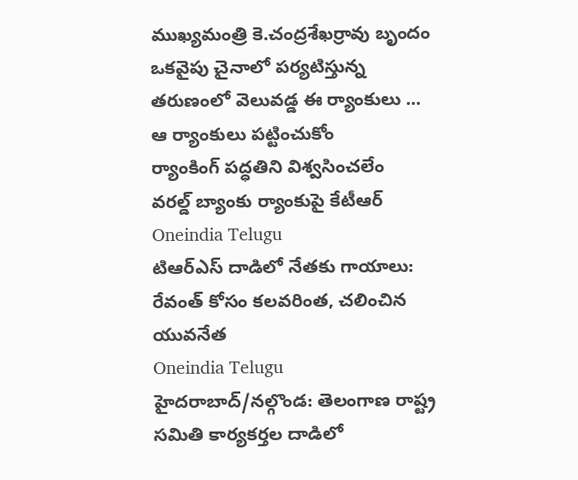ముఖ్యమంత్రి కె.చంద్రశేఖర్రావు బృందం ఒకవైపు చైనాలో పర్యటిస్తున్న తరుణంలో వెలువడ్డ ఈ ర్యాంకులు ...
ఆ ర్యాంకులు పట్టించుకోం
ర్యాంకింగ్ పద్ధతిని విశ్వసించలేం
వరల్డ్ బ్యాంకు ర్యాంకుపై కేటీఆర్
Oneindia Telugu
టిఆర్ఎస్ దాడిలో నేతకు గాయాలు: రేవంత్ కోసం కలవరింత, చలించిన యువనేత
Oneindia Telugu
హైదరాబాద్/నల్గొండ: తెలంగాణ రాష్ట్ర సమితి కార్యకర్తల దాడిలో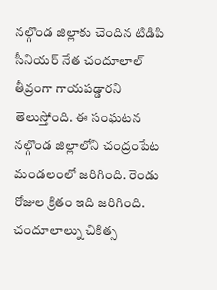నల్గొండ జిల్లాకు చెందిన టిడిపి సీనియర్ నేత చందూలాల్ తీవ్రంగా గాయపడ్డారని తెలుస్తోంది. ఈ సంఘటన నల్గొండ జిల్లాలోని చంద్రంపేట మండలంలో జరిగింది. రెండు రోజుల క్రితం ఇది జరిగింది. చందూలాల్ను చికిత్స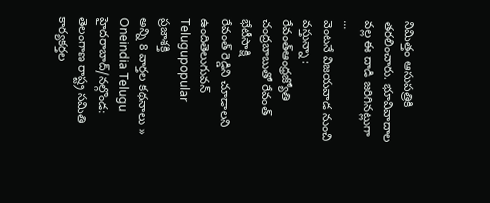నిమిత్తం ఆసుపత్రికి తరలించారు. భూవివాదాల వల్ల ఈ దాడి జరిగినట్లుగా ...
వెంటనే విజయవాడ నుంచి వస్తున్నా : రేవంత్ఆంధ్రజ్యోతి
చంద్రబాబుతో రేవంత్ భేటీసాక్షి
రేవంత్ రెడ్డిని చూడాలని ఉందితెలుగువన్
Telugupopular
ప్రజాశక్తి
అన్ని 8 వార్తల కథనాలు »
Oneindia Telugu
హైదరాబాద్/నల్గొండ: తెలంగాణ రాష్ట్ర సమితి కార్యకర్తల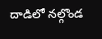దాడిలో నల్గొండ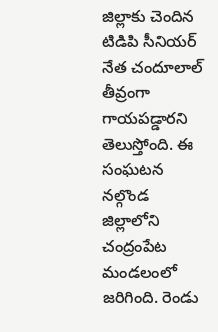జిల్లాకు చెందిన టిడిపి సీనియర్ నేత చందూలాల్ తీవ్రంగా గాయపడ్డారని తెలుస్తోంది. ఈ సంఘటన నల్గొండ జిల్లాలోని చంద్రంపేట మండలంలో జరిగింది. రెండు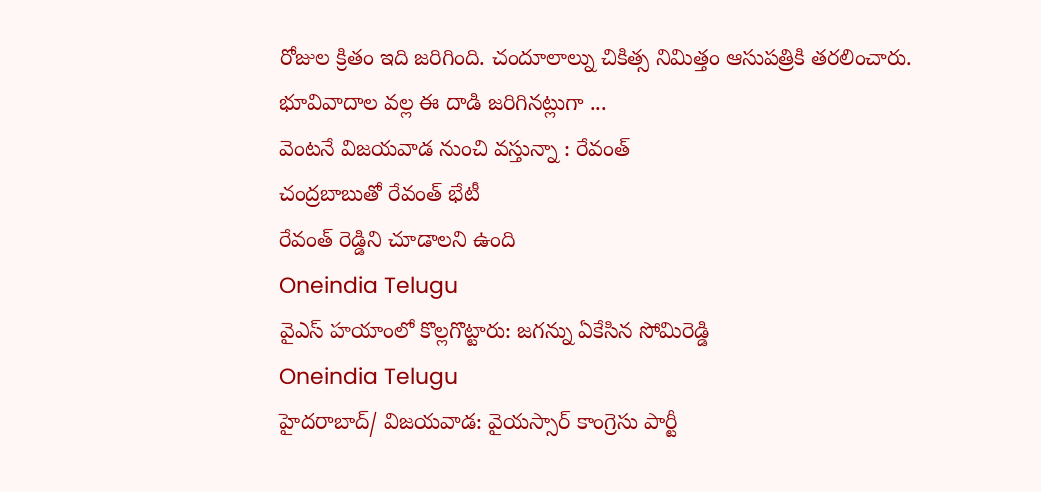రోజుల క్రితం ఇది జరిగింది. చందూలాల్ను చికిత్స నిమిత్తం ఆసుపత్రికి తరలించారు. భూవివాదాల వల్ల ఈ దాడి జరిగినట్లుగా ...
వెంటనే విజయవాడ నుంచి వస్తున్నా : రేవంత్
చంద్రబాబుతో రేవంత్ భేటీ
రేవంత్ రెడ్డిని చూడాలని ఉంది
Oneindia Telugu
వైఎస్ హయాంలో కొల్లగొట్టారు: జగన్ను ఏకేసిన సోమిరెడ్డి
Oneindia Telugu
హైదరాబాద్/ విజయవాడ: వైయస్సార్ కాంగ్రెసు పార్టీ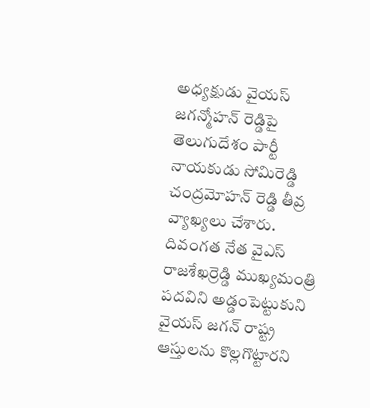అధ్యక్షుడు వైయస్ జగన్మోహన్ రెడ్డిపై తెలుగుదేశం పార్టీ నాయకుడు సోమిరెడ్డి చంద్రమోహన్ రెడ్డి తీవ్ర వ్యాఖ్యలు చేశారు. దివంగత నేత వైఎస్ రాజశేఖర్రెడ్డి ముఖ్యమంత్రి పదవిని అడ్డంపెట్టుకుని వైయస్ జగన్ రాష్ట్ర ఆస్తులను కొల్లగొట్టారని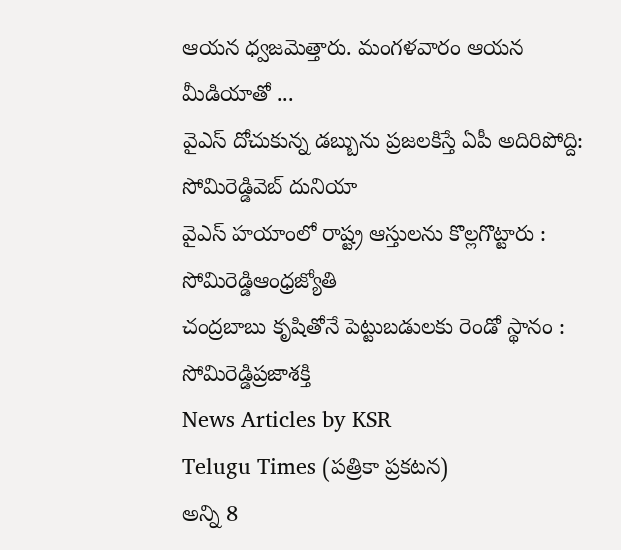ఆయన ధ్వజమెత్తారు. మంగళవారం ఆయన మీడియాతో ...
వైఎస్ దోచుకున్న డబ్బును ప్రజలకిస్తే ఏపీ అదిరిపోద్ది: సోమిరెడ్డివెబ్ దునియా
వైఎస్ హయాంలో రాష్ట్ర ఆస్తులను కొల్లగొట్టారు : సోమిరెడ్డిఆంధ్రజ్యోతి
చంద్రబాబు కృషితోనే పెట్టుబడులకు రెండో స్థానం : సోమిరెడ్డిప్రజాశక్తి
News Articles by KSR
Telugu Times (పత్రికా ప్రకటన)
అన్ని 8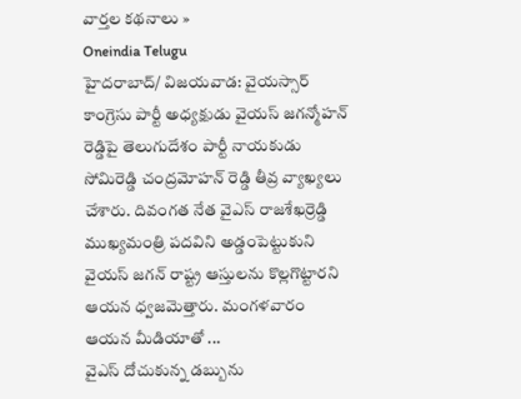వార్తల కథనాలు »
Oneindia Telugu
హైదరాబాద్/ విజయవాడ: వైయస్సార్ కాంగ్రెసు పార్టీ అధ్యక్షుడు వైయస్ జగన్మోహన్ రెడ్డిపై తెలుగుదేశం పార్టీ నాయకుడు సోమిరెడ్డి చంద్రమోహన్ రెడ్డి తీవ్ర వ్యాఖ్యలు చేశారు. దివంగత నేత వైఎస్ రాజశేఖర్రెడ్డి ముఖ్యమంత్రి పదవిని అడ్డంపెట్టుకుని వైయస్ జగన్ రాష్ట్ర ఆస్తులను కొల్లగొట్టారని ఆయన ధ్వజమెత్తారు. మంగళవారం ఆయన మీడియాతో ...
వైఎస్ దోచుకున్న డబ్బును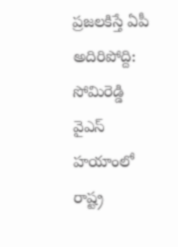ప్రజలకిస్తే ఏపీ అదిరిపోద్ది: సోమిరెడ్డి
వైఎస్ హయాంలో రాష్ట్ర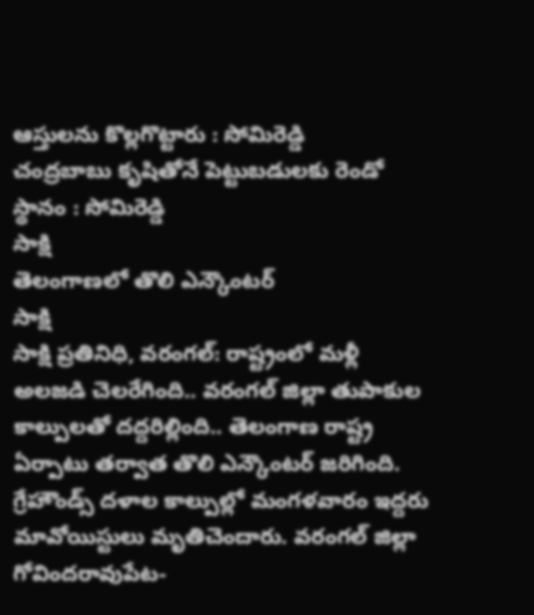ఆస్తులను కొల్లగొట్టారు : సోమిరెడ్డి
చంద్రబాబు కృషితోనే పెట్టుబడులకు రెండో స్థానం : సోమిరెడ్డి
సాక్షి
తెలంగాణలో తొలి ఎన్కౌంటర్
సాక్షి
సాక్షి ప్రతినిధి, వరంగల్: రాష్ట్రంలో మళ్లీ అలజడి చెలరేగింది.. వరంగల్ జిల్లా తుపాకుల కాల్పులతో దద్దరిల్లింది.. తెలంగాణ రాష్ట్ర ఏర్పాటు తర్వాత తొలి ఎన్కౌంటర్ జరిగింది. గ్రేహౌండ్స్ దళాల కాల్పుల్లో మంగళవారం ఇద్దరు మావోయిస్టులు మృతిచెందారు. వరంగల్ జిల్లా గోవిందరావుపేట-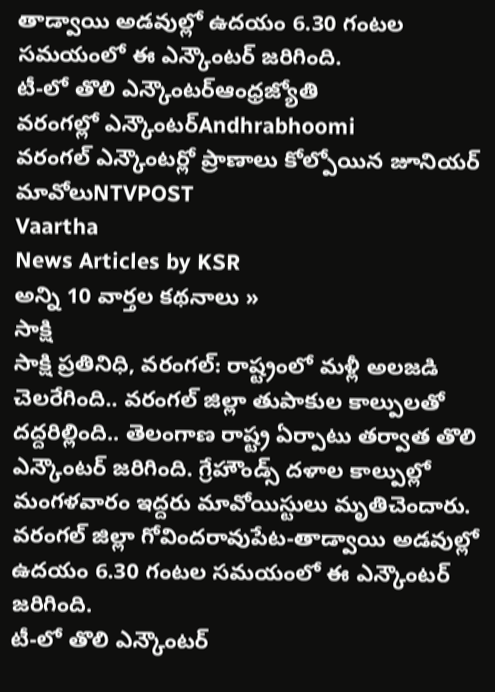తాడ్వాయి అడవుల్లో ఉదయం 6.30 గంటల సమయంలో ఈ ఎన్కౌంటర్ జరిగింది.
టీ-లో తొలి ఎన్కౌంటర్ఆంధ్రజ్యోతి
వరంగల్లో ఎన్కౌంటర్Andhrabhoomi
వరంగల్ ఎన్కౌంటర్లో ప్రాణాలు కోల్పోయిన జూనియర్ మావోలుNTVPOST
Vaartha
News Articles by KSR
అన్ని 10 వార్తల కథనాలు »
సాక్షి
సాక్షి ప్రతినిధి, వరంగల్: రాష్ట్రంలో మళ్లీ అలజడి చెలరేగింది.. వరంగల్ జిల్లా తుపాకుల కాల్పులతో దద్దరిల్లింది.. తెలంగాణ రాష్ట్ర ఏర్పాటు తర్వాత తొలి ఎన్కౌంటర్ జరిగింది. గ్రేహౌండ్స్ దళాల కాల్పుల్లో మంగళవారం ఇద్దరు మావోయిస్టులు మృతిచెందారు. వరంగల్ జిల్లా గోవిందరావుపేట-తాడ్వాయి అడవుల్లో ఉదయం 6.30 గంటల సమయంలో ఈ ఎన్కౌంటర్ జరిగింది.
టీ-లో తొలి ఎన్కౌంటర్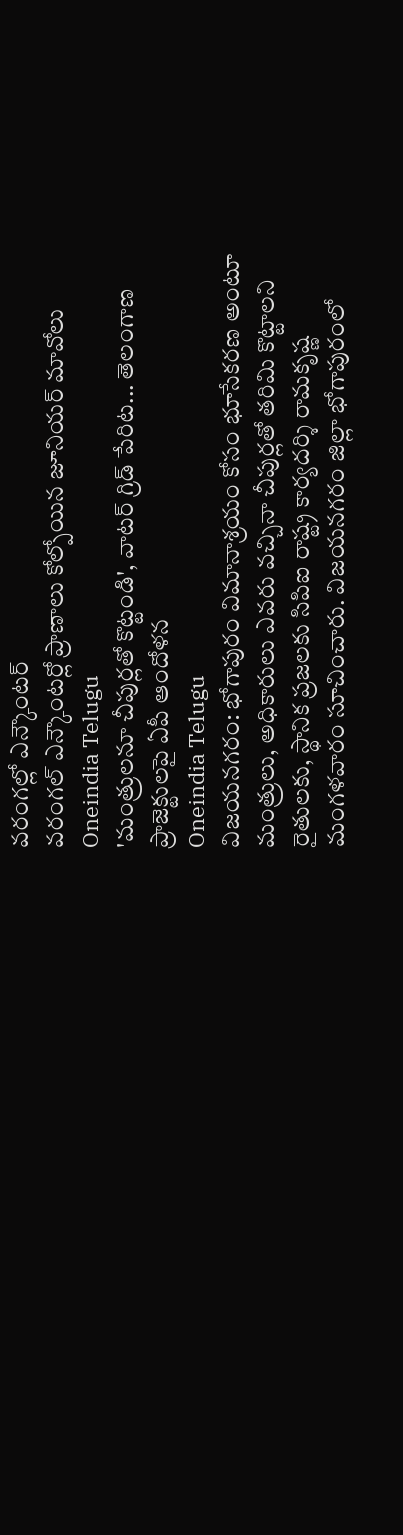వరంగల్లో ఎన్కౌంటర్
వరంగల్ ఎన్కౌంటర్లో ప్రాణాలు కోల్పోయిన జూనియర్ మావోలు
Oneindia Telugu
'మంత్రులనూ చీపుర్లతో కొట్టండి', వాటర్ గ్రిడ్ పేరిట... తెలంగాణ ప్రాజెక్టులపై ఏపీ ఆందోళన
Oneindia Telugu
విజయనగరం: భోగాపురం విమానాశ్రయం కోసం భూసేకరణ అంటూ మంత్రులు, అధికారులు ఎవరు వచ్చినా చీపుర్లతో తరిమి కొట్టాలని రైతులకు, స్థానిక ప్రజలకు సిపిఐ రాష్ట్ర కార్యదర్శి రామకృష్ణ మంగళవారం సూచించారు. విజయనగరం జిల్లా భోగాపురంలో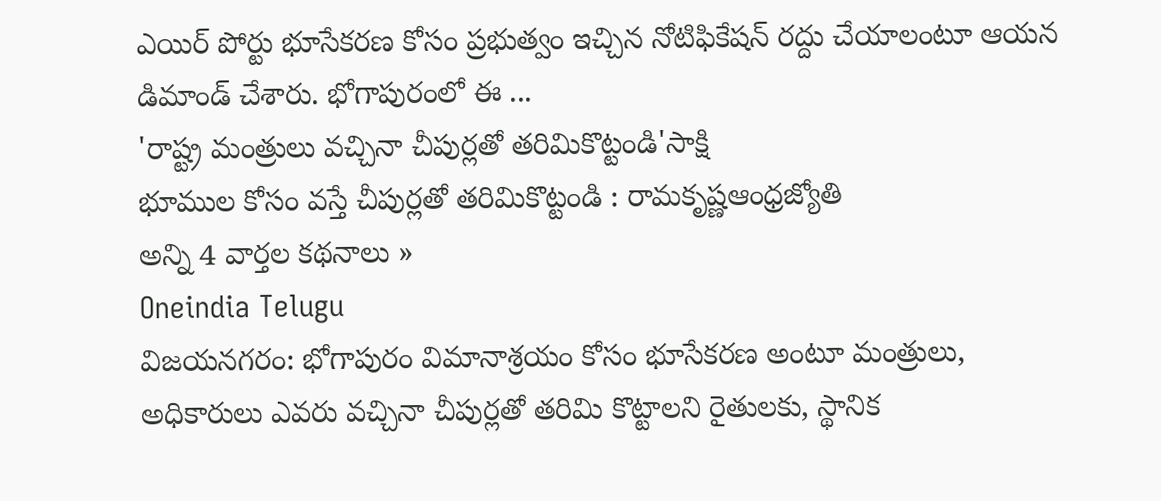ఎయిర్ పోర్టు భూసేకరణ కోసం ప్రభుత్వం ఇచ్చిన నోటిఫికేషన్ రద్దు చేయాలంటూ ఆయన డిమాండ్ చేశారు. భోగాపురంలో ఈ ...
'రాష్ట్ర మంత్రులు వచ్చినా చీపుర్లతో తరిమికొట్టండి'సాక్షి
భూముల కోసం వస్తే చీపుర్లతో తరిమికొట్టండి : రామకృష్ణఆంధ్రజ్యోతి
అన్ని 4 వార్తల కథనాలు »
Oneindia Telugu
విజయనగరం: భోగాపురం విమానాశ్రయం కోసం భూసేకరణ అంటూ మంత్రులు, అధికారులు ఎవరు వచ్చినా చీపుర్లతో తరిమి కొట్టాలని రైతులకు, స్థానిక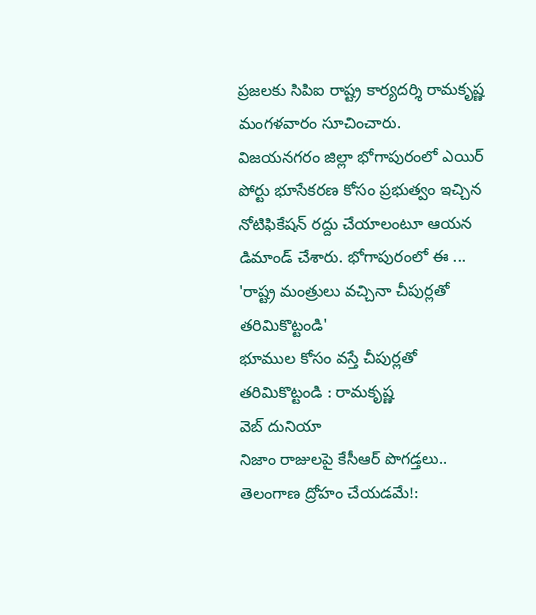ప్రజలకు సిపిఐ రాష్ట్ర కార్యదర్శి రామకృష్ణ మంగళవారం సూచించారు. విజయనగరం జిల్లా భోగాపురంలో ఎయిర్ పోర్టు భూసేకరణ కోసం ప్రభుత్వం ఇచ్చిన నోటిఫికేషన్ రద్దు చేయాలంటూ ఆయన డిమాండ్ చేశారు. భోగాపురంలో ఈ ...
'రాష్ట్ర మంత్రులు వచ్చినా చీపుర్లతో తరిమికొట్టండి'
భూముల కోసం వస్తే చీపుర్లతో తరిమికొట్టండి : రామకృష్ణ
వెబ్ దునియా
నిజాం రాజులపై కేసీఆర్ పొగడ్తలు.. తెలంగాణ ద్రోహం చేయడమే!: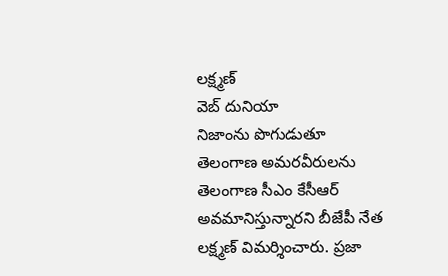లక్ష్మణ్
వెబ్ దునియా
నిజాంను పొగుడుతూ తెలంగాణ అమరవీరులను తెలంగాణ సీఎం కేసీఆర్ అవమానిస్తున్నారని బీజేపీ నేత లక్ష్మణ్ విమర్శించారు. ప్రజా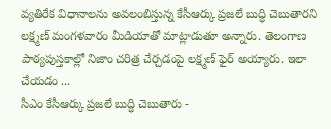వ్యతిరేక విధానాలను అవలంబిస్తున్న కేసీఆర్కు ప్రజలే బుద్ధి చెబుతారని లక్ష్మణ్ మంగళవారం మీడియాతో మాట్లాడుతూ అన్నారు. తెలంగాణ పాఠ్యపుస్తకాల్లో నిజాం చరిత్ర చేర్చడంపై లక్ష్మణ్ ఫైర్ అయ్యారు. ఇలా చేయడం ...
సీఎం కేసీఆర్కు ప్రజలే బుద్ధి చెబుతారు -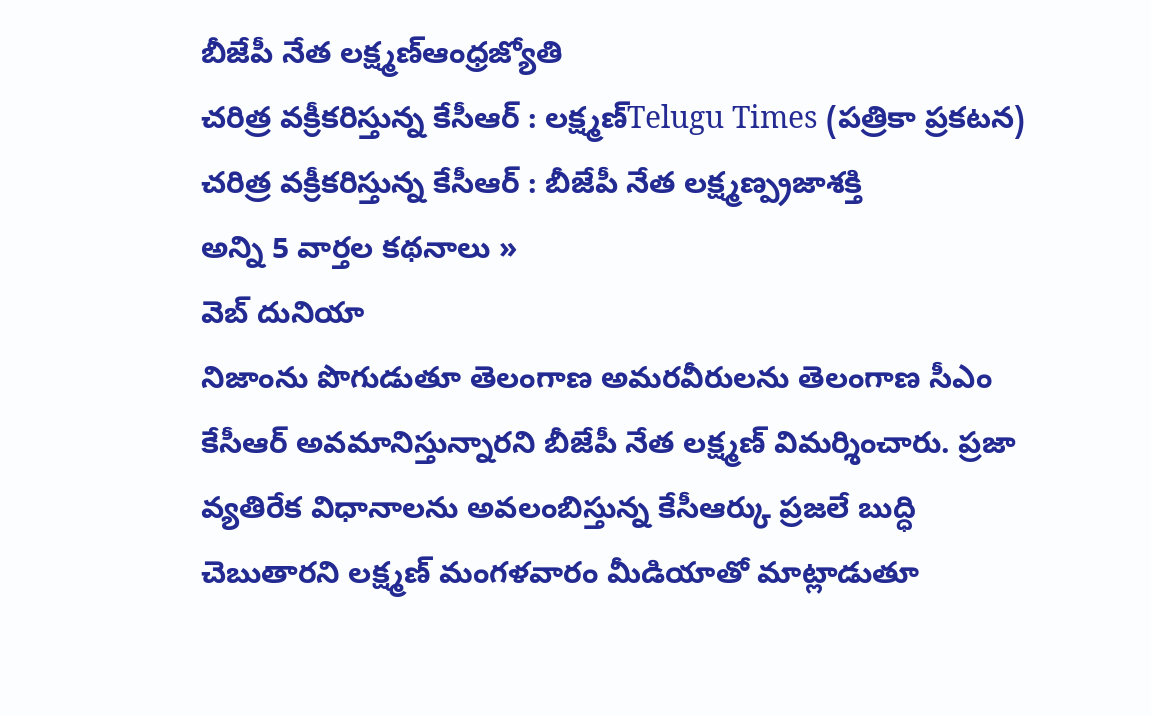బీజేపీ నేత లక్ష్మణ్ఆంధ్రజ్యోతి
చరిత్ర వక్రీకరిస్తున్న కేసీఆర్ : లక్ష్మణ్Telugu Times (పత్రికా ప్రకటన)
చరిత్ర వక్రీకరిస్తున్న కేసీఆర్ : బీజేపీ నేత లక్ష్మణ్ప్రజాశక్తి
అన్ని 5 వార్తల కథనాలు »
వెబ్ దునియా
నిజాంను పొగుడుతూ తెలంగాణ అమరవీరులను తెలంగాణ సీఎం కేసీఆర్ అవమానిస్తున్నారని బీజేపీ నేత లక్ష్మణ్ విమర్శించారు. ప్రజా వ్యతిరేక విధానాలను అవలంబిస్తున్న కేసీఆర్కు ప్రజలే బుద్ధి చెబుతారని లక్ష్మణ్ మంగళవారం మీడియాతో మాట్లాడుతూ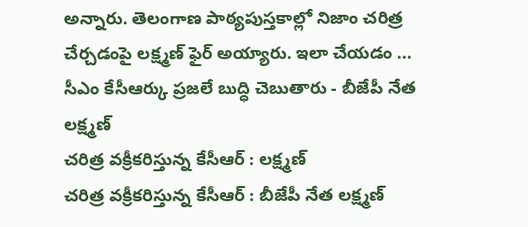అన్నారు. తెలంగాణ పాఠ్యపుస్తకాల్లో నిజాం చరిత్ర చేర్చడంపై లక్ష్మణ్ ఫైర్ అయ్యారు. ఇలా చేయడం ...
సీఎం కేసీఆర్కు ప్రజలే బుద్ధి చెబుతారు - బీజేపీ నేత లక్ష్మణ్
చరిత్ర వక్రీకరిస్తున్న కేసీఆర్ : లక్ష్మణ్
చరిత్ర వక్రీకరిస్తున్న కేసీఆర్ : బీజేపీ నేత లక్ష్మణ్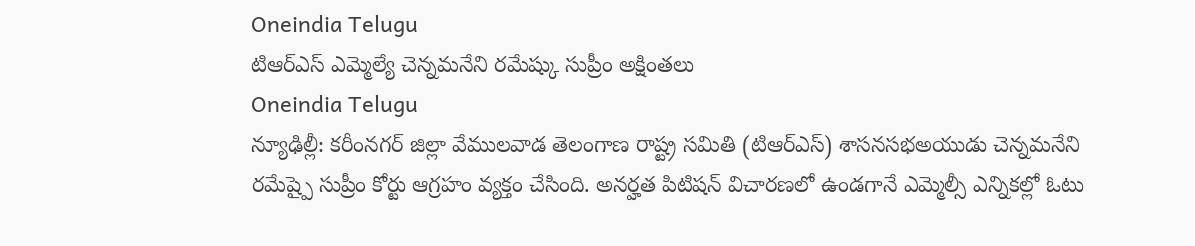Oneindia Telugu
టిఆర్ఎస్ ఎమ్మెల్యే చెన్నమనేని రమేష్కు సుప్రీం అక్షింతలు
Oneindia Telugu
న్యూఢిల్లీ: కరీంనగర్ జిల్లా వేములవాడ తెలంగాణ రాష్ట్ర సమితి (టిఆర్ఎస్) శాసనసభఅయుడు చెన్నమనేని రమేష్పై సుప్రీం కోర్టు ఆగ్రహం వ్యక్తం చేసింది. అనర్హత పిటిషన్ విచారణలో ఉండగానే ఎమ్మెల్సీ ఎన్నికల్లో ఓటు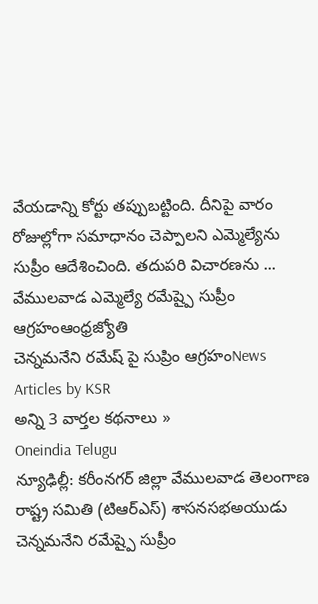వేయడాన్ని కోర్టు తప్పుబట్టింది. దీనిపై వారం రోజుల్లోగా సమాధానం చెప్పాలని ఎమ్మెల్యేను సుప్రీం ఆదేశించింది. తదుపరి విచారణను ...
వేములవాడ ఎమ్మెల్యే రమేష్పై సుప్రీం ఆగ్రహంఆంధ్రజ్యోతి
చెన్నమనేని రమేష్ పై సుప్రిం ఆగ్రహంNews Articles by KSR
అన్ని 3 వార్తల కథనాలు »
Oneindia Telugu
న్యూఢిల్లీ: కరీంనగర్ జిల్లా వేములవాడ తెలంగాణ రాష్ట్ర సమితి (టిఆర్ఎస్) శాసనసభఅయుడు చెన్నమనేని రమేష్పై సుప్రీం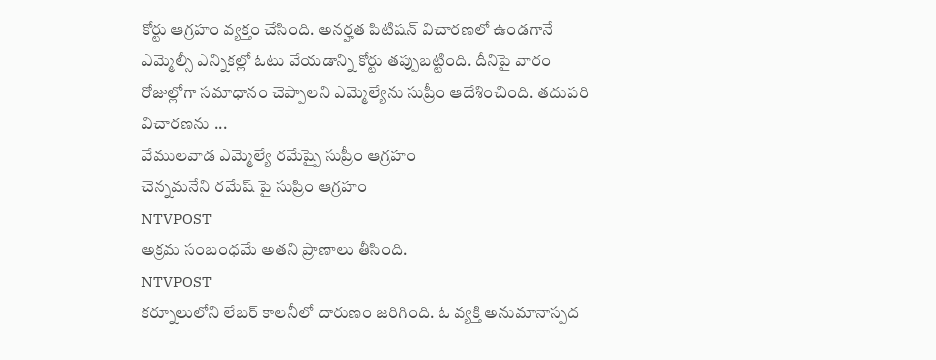కోర్టు ఆగ్రహం వ్యక్తం చేసింది. అనర్హత పిటిషన్ విచారణలో ఉండగానే ఎమ్మెల్సీ ఎన్నికల్లో ఓటు వేయడాన్ని కోర్టు తప్పుబట్టింది. దీనిపై వారం రోజుల్లోగా సమాధానం చెప్పాలని ఎమ్మెల్యేను సుప్రీం ఆదేశించింది. తదుపరి విచారణను ...
వేములవాడ ఎమ్మెల్యే రమేష్పై సుప్రీం ఆగ్రహం
చెన్నమనేని రమేష్ పై సుప్రిం ఆగ్రహం
NTVPOST
అక్రమ సంబంధమే అతని ప్రాణాలు తీసింది.
NTVPOST
కర్నూలులోని లేబర్ కాలనీలో దారుణం జరిగింది. ఓ వ్యక్తి అనుమానాస్పద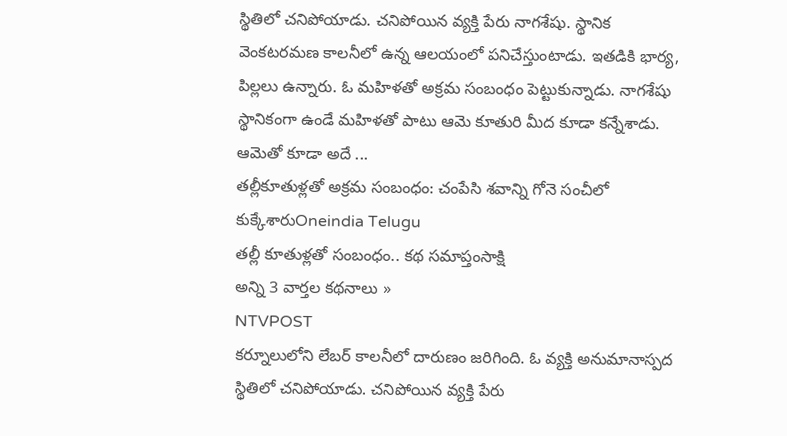స్థితిలో చనిపోయాడు. చనిపోయిన వ్యక్తి పేరు నాగశేషు. స్థానిక వెంకటరమణ కాలనీలో ఉన్న ఆలయంలో పనిచేస్తుంటాడు. ఇతడికి భార్య, పిల్లలు ఉన్నారు. ఓ మహిళతో అక్రమ సంబంధం పెట్టుకున్నాడు. నాగశేషు స్థానికంగా ఉండే మహిళతో పాటు ఆమె కూతురి మీద కూడా కన్నేశాడు. ఆమెతో కూడా అదే ...
తల్లీకూతుళ్లతో అక్రమ సంబంధం: చంపేసి శవాన్ని గోనె సంచీలో కుక్కేశారుOneindia Telugu
తల్లీ కూతుళ్లతో సంబంధం.. కథ సమాప్తంసాక్షి
అన్ని 3 వార్తల కథనాలు »
NTVPOST
కర్నూలులోని లేబర్ కాలనీలో దారుణం జరిగింది. ఓ వ్యక్తి అనుమానాస్పద స్థితిలో చనిపోయాడు. చనిపోయిన వ్యక్తి పేరు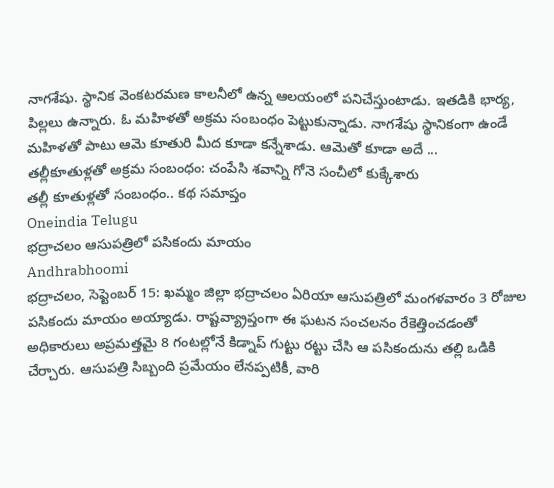నాగశేషు. స్థానిక వెంకటరమణ కాలనీలో ఉన్న ఆలయంలో పనిచేస్తుంటాడు. ఇతడికి భార్య, పిల్లలు ఉన్నారు. ఓ మహిళతో అక్రమ సంబంధం పెట్టుకున్నాడు. నాగశేషు స్థానికంగా ఉండే మహిళతో పాటు ఆమె కూతురి మీద కూడా కన్నేశాడు. ఆమెతో కూడా అదే ...
తల్లీకూతుళ్లతో అక్రమ సంబంధం: చంపేసి శవాన్ని గోనె సంచీలో కుక్కేశారు
తల్లీ కూతుళ్లతో సంబంధం.. కథ సమాప్తం
Oneindia Telugu
భద్రాచలం ఆసుపత్రిలో పసికందు మాయం
Andhrabhoomi
భద్రాచలం, సెప్టెంబర్ 15: ఖమ్మం జిల్లా భద్రాచలం ఏరియా ఆసుపత్రిలో మంగళవారం 3 రోజుల పసికందు మాయం అయ్యాడు. రాష్టవ్య్రాప్తంగా ఈ ఘటన సంచలనం రేకెత్తించడంతో అధికారులు అప్రమత్తమై 8 గంటల్లోనే కిడ్నాప్ గుట్టు రట్టు చేసి ఆ పసికందును తల్లి ఒడికి చేర్చారు. ఆసుపత్రి సిబ్బంది ప్రమేయం లేనప్పటికీ, వారి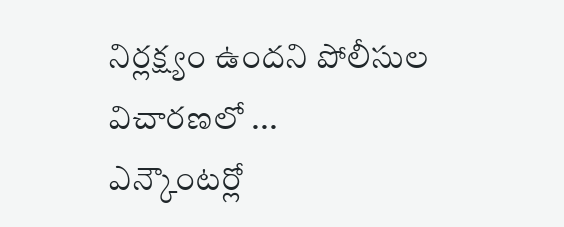నిర్లక్ష్యం ఉందని పోలీసుల విచారణలో ...
ఎన్కౌంటర్లో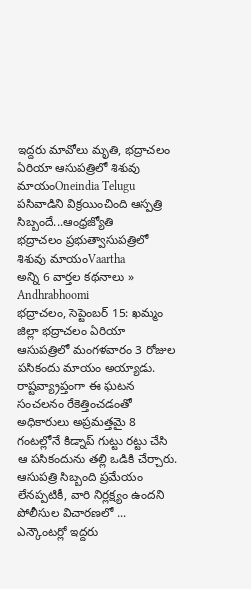ఇద్దరు మావోలు మృతి, భద్రాచలం ఏరియా ఆసుపత్రిలో శిశువు మాయంOneindia Telugu
పసివాడిని విక్రయించింది ఆస్పత్రి సిబ్బందే...ఆంధ్రజ్యోతి
భద్రాచలం ప్రభుత్వాసుపత్రిలో శిశువు మాయంVaartha
అన్ని 6 వార్తల కథనాలు »
Andhrabhoomi
భద్రాచలం, సెప్టెంబర్ 15: ఖమ్మం జిల్లా భద్రాచలం ఏరియా ఆసుపత్రిలో మంగళవారం 3 రోజుల పసికందు మాయం అయ్యాడు. రాష్టవ్య్రాప్తంగా ఈ ఘటన సంచలనం రేకెత్తించడంతో అధికారులు అప్రమత్తమై 8 గంటల్లోనే కిడ్నాప్ గుట్టు రట్టు చేసి ఆ పసికందును తల్లి ఒడికి చేర్చారు. ఆసుపత్రి సిబ్బంది ప్రమేయం లేనప్పటికీ, వారి నిర్లక్ష్యం ఉందని పోలీసుల విచారణలో ...
ఎన్కౌంటర్లో ఇద్దరు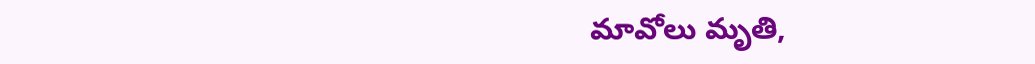మావోలు మృతి,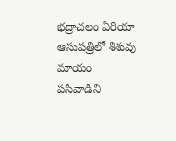భద్రాచలం ఏరియా ఆసుపత్రిలో శిశువు మాయం
పసివాడిని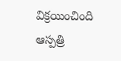విక్రయించింది ఆస్పత్రి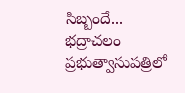సిబ్బందే...
భద్రాచలం ప్రభుత్వాసుపత్రిలో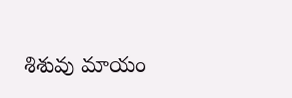శిశువు మాయం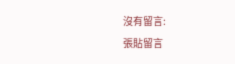沒有留言:
張貼留言